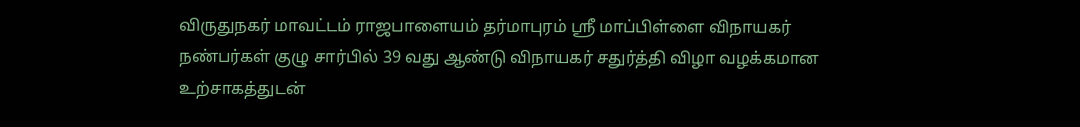விருதுநகர் மாவட்டம் ராஜபாளையம் தர்மாபுரம் ஸ்ரீ மாப்பிள்ளை விநாயகர் நண்பர்கள் குழு சார்பில் 39 வது ஆண்டு விநாயகர் சதுர்த்தி விழா வழக்கமான உற்சாகத்துடன்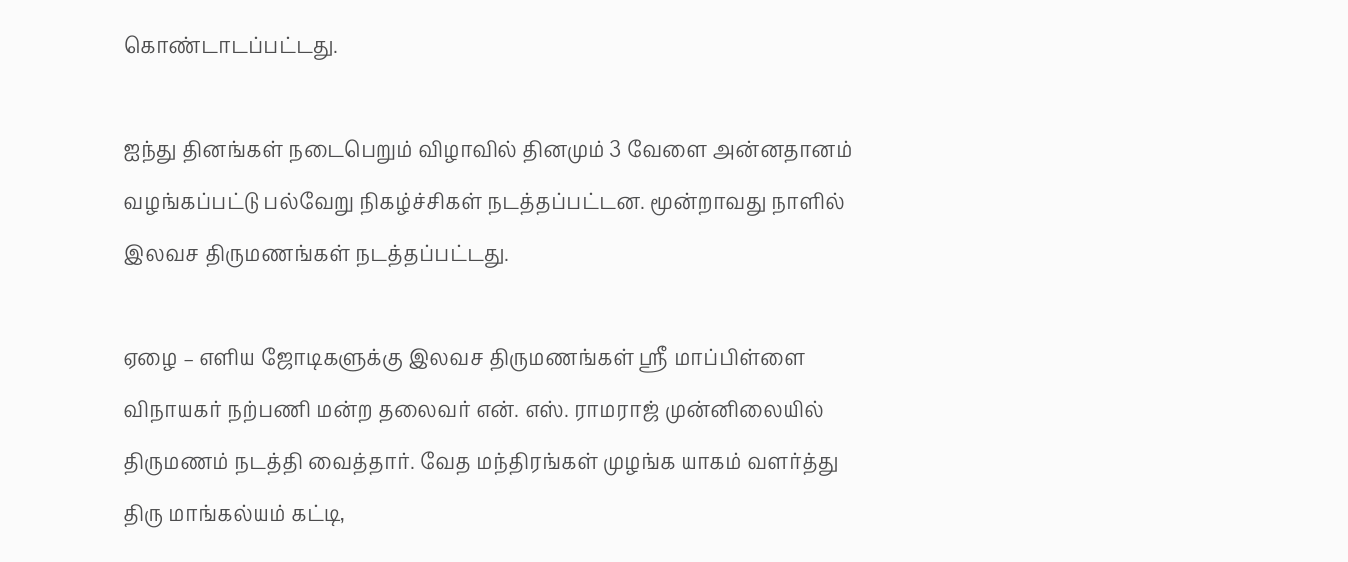கொண்டாடப்பட்டது.

ஐந்து தினங்கள் நடைபெறும் விழாவில் தினமும் 3 வேளை அன்னதானம் வழங்கப்பட்டு பல்வேறு நிகழ்ச்சிகள் நடத்தப்பட்டன. மூன்றாவது நாளில் இலவச திருமணங்கள் நடத்தப்பட்டது.

ஏழை – எளிய ஜோடிகளுக்கு இலவச திருமணங்கள் ஸ்ரீ மாப்பிள்ளை விநாயகர் நற்பணி மன்ற தலைவர் என். எஸ். ராமராஜ் முன்னிலையில் திருமணம் நடத்தி வைத்தார். வேத மந்திரங்கள் முழங்க யாகம் வளர்த்து திரு மாங்கல்யம் கட்டி,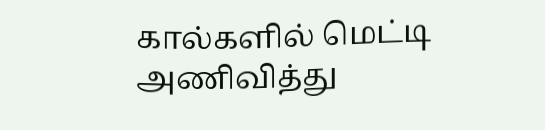கால்களில் மெட்டி அணிவித்து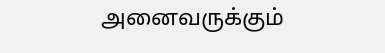அனைவருக்கும்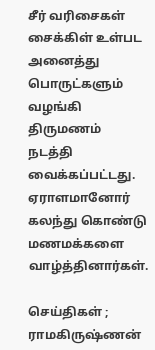சீர் வரிசைகள் சைக்கிள் உள்பட அனைத்து பொருட்களும் வழங்கி திருமணம் நடத்தி வைக்கப்பட்டது. ஏராளமானோர் கலந்து கொண்டு மணமக்களை வாழ்த்தினார்கள்.

செய்திகள் ; ராமகிருஷ்ணன்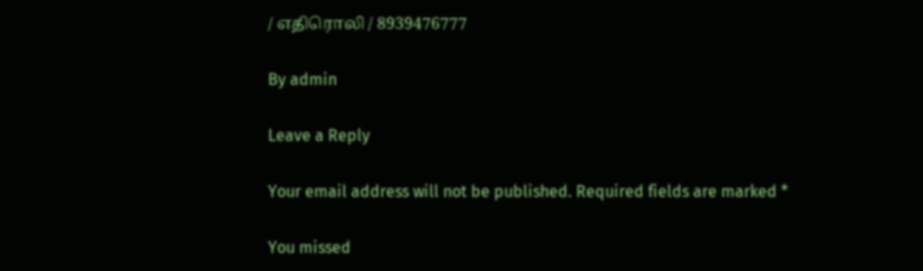/ எதிரொலி / 8939476777

By admin

Leave a Reply

Your email address will not be published. Required fields are marked *

You missed